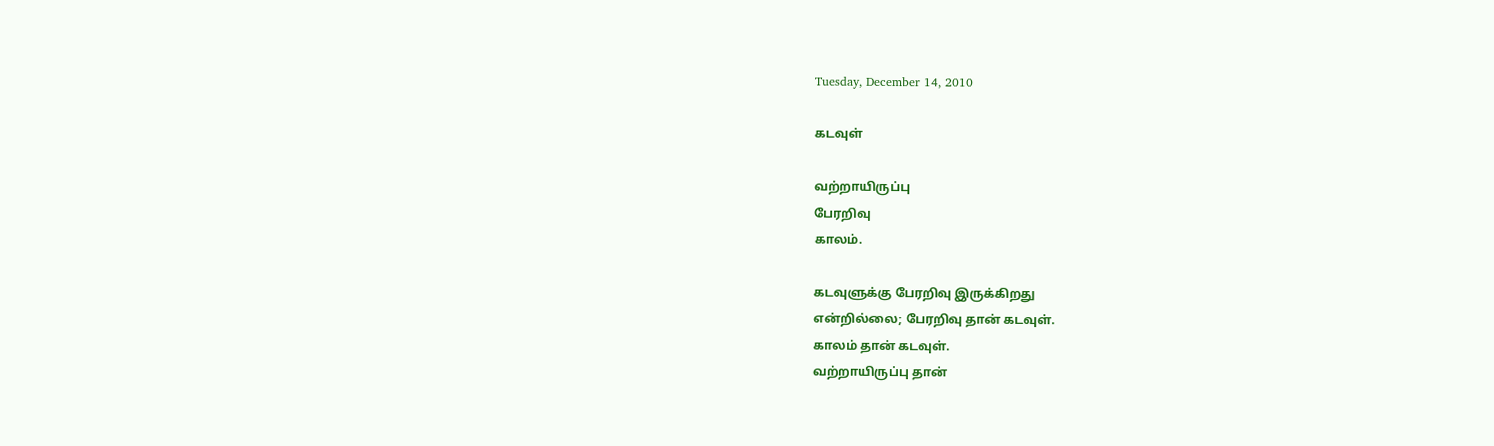Tuesday, December 14, 2010

கடவுள்

வற்றாயிருப்பு
பேரறிவு
காலம்.

கடவுளுக்கு பேரறிவு இருக்கிறது
என்றில்லை; பேரறிவு தான் கடவுள்.
காலம் தான் கடவுள்.
வற்றாயிருப்பு தான்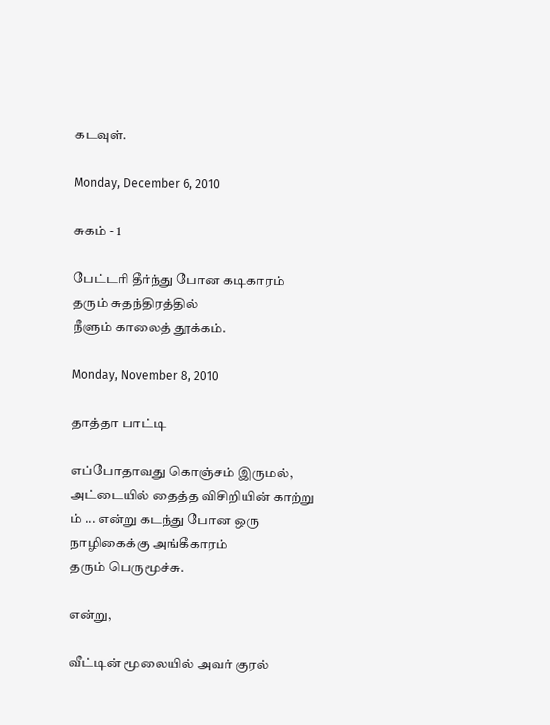கடவுள்.

Monday, December 6, 2010

சுகம் - 1

பேட்டரி தீர்ந்து போன கடிகாரம்
தரும் சுதந்திரத்தில்
நீளும் காலைத் தூக்கம்.

Monday, November 8, 2010

தாத்தா பாட்டி

எப்போதாவது கொஞ்சம் இருமல்,
அட்டையில் தைத்த விசிறியின் காற்று
ம் ... என்று கடந்து போன ஒரு
நாழிகைக்கு அங்கீகாரம்
தரும் பெருமூச்சு.

என்று,

வீட்டின் மூலையில் அவர் குரல்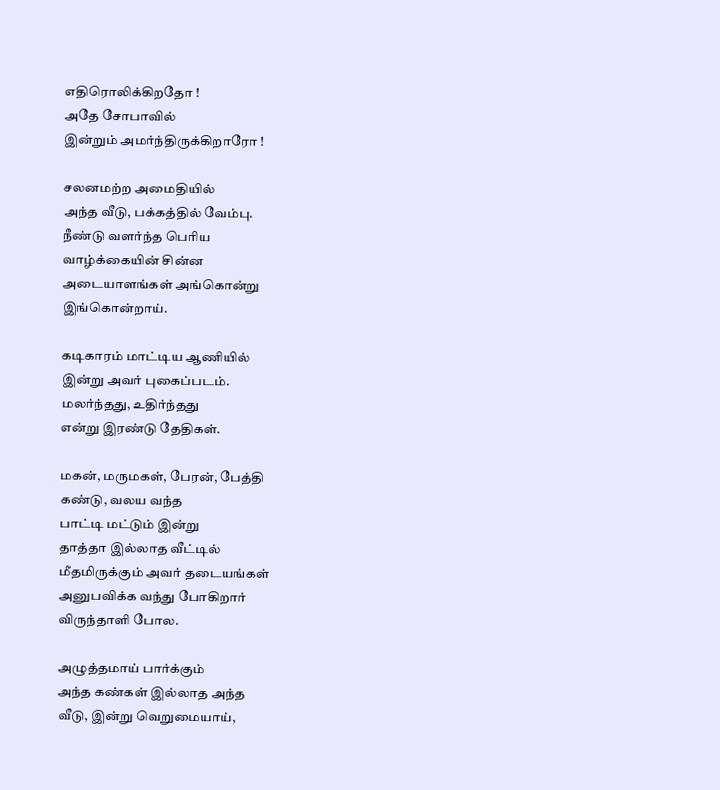எதிரொலிக்கிறதோ !
அதே சோபாவில்
இன்றும் அமர்ந்திருக்கிறாரோ !

சலனமற்ற அமைதியில்
அந்த வீடு, பக்கத்தில் வேம்பு.
நீண்டு வளர்ந்த பெரிய
வாழ்க்கையின் சின்ன
அடையாளங்கள் அங்கொன்று
இங்கொன்றாய்.

கடிகாரம் மாட்டிய ஆணியில்
இன்று அவர் புகைப்படம்.
மலர்ந்தது, உதிர்ந்தது
என்று இரண்டு தேதிகள்.

மகன், மருமகள், பேரன், பேத்தி
கண்டு, வலய வந்த
பாட்டி மட்டும் இன்று
தாத்தா இல்லாத வீட்டில்
மீதமிருக்கும் அவர் தடையங்கள்
அனுபவிக்க வந்து போகிறார்
விருந்தாளி போல.

அழுத்தமாய் பார்க்கும்
அந்த கண்கள் இல்லாத அந்த
வீடு, இன்று வெறுமையாய்,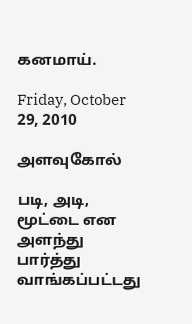கனமாய்.

Friday, October 29, 2010

அளவுகோல்

படி, அடி, மூட்டை என அளந்து பார்த்து
வாங்கப்பட்டது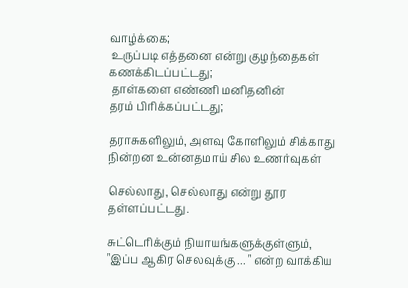வாழ்க்கை;
 உருப்படி எத்தனை என்று குழந்தைகள்
கணக்கிடப்பட்டது;
 தாள்களை எண்ணி மனிதனின்
தரம் பிரிக்கப்பட்டது;

தராசுகளிலும், அளவு கோளிலும் சிக்காது
நின்றன உன்னதமாய் சில உணர்வுகள்

செல்லாது, செல்லாது என்று தூர
தள்ளப்பட்டது.

சுட்டெரிக்கும் நியாயங்களுக்குள்ளும்,
"இப்ப ஆகிர செலவுக்கு ... " என்ற வாக்கிய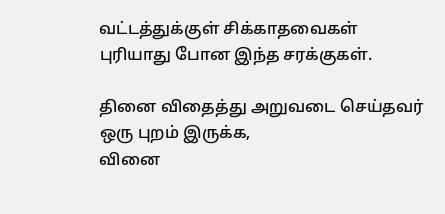வட்டத்துக்குள் சிக்காதவைகள்
புரியாது போன இந்த சரக்குகள்.

தினை விதைத்து அறுவடை செய்தவர்
ஒரு புறம் இருக்க,
வினை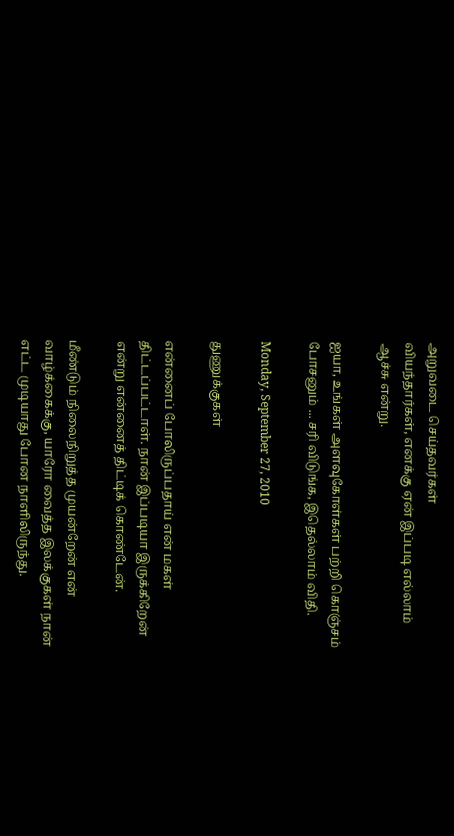அறுவடை செய்தவர்கள்
வியந்தார்கள், எனக்கு ஏன் இப்படி எல்லாம்
ஆச்சு என்று.

ஐயா, உங்கள் அளவுகோள்கள் பற்றி கொஞ்சம்
போசனும் ... சரி விடுங்க, இதெல்லாம் விதி.

Monday, September 27, 2010

துணுக்குகள்

என்னைப் போலிருப்பதாய் என் மகள்
திட்டப்பட்டாள். நான் இப்படியா இருக்கிறேன்
என்று என்னைத் திட்டிக் கொண்டேன்.

மீண்டும் நிலைநிறுத்த முயன்றேன் என்
வாழ்க்கைக்கு, யாரோ வைத்த இலக்குகள் நான்
எட்ட முடியாது போன நாளிலிருந்து.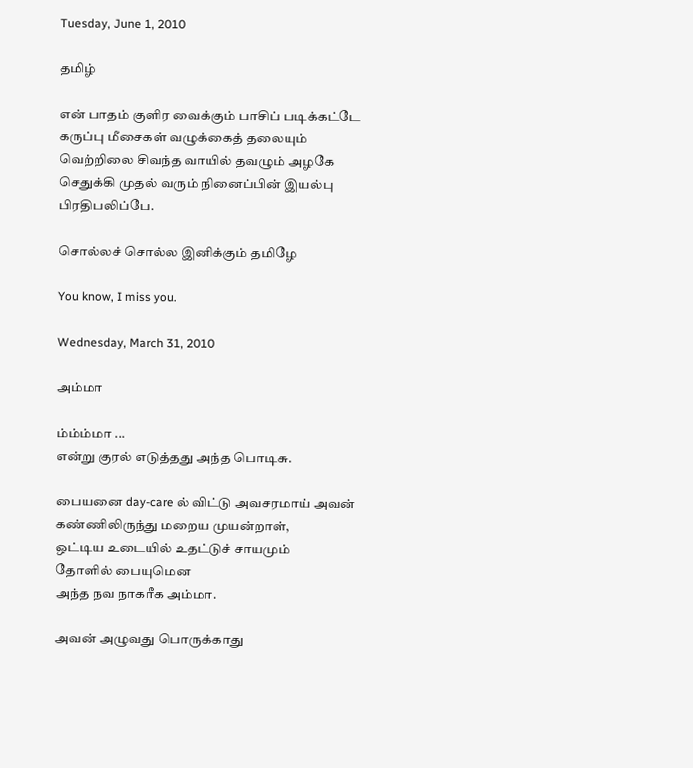Tuesday, June 1, 2010

தமிழ்

என் பாதம் குளிர வைக்கும் பாசிப் படிக்கட்டே
கருப்பு மீசைகள் வழுக்கைத் தலையும்
வெற்றிலை சிவந்த வாயில் தவழும் அழகே
செதுக்கி முதல் வரும் நினைப்பின் இயல்பு
பிரதிபலிப்பே.

சொல்லச் சொல்ல இனிக்கும் தமிழே

You know, I miss you.

Wednesday, March 31, 2010

அம்மா

ம்ம்ம்மா ...
என்று குரல் எடுத்தது அந்த பொடிசு.

பையனை day-care ல் விட்டு அவசரமாய் அவன்
கண்ணிலிருந்து மறைய முயன்றாள்,
ஒட்டிய உடையில் உதட்டுச் சாயமும்
தோளில் பையுமென
அந்த நவ நாகரீக அம்மா.

அவன் அழுவது பொருக்காது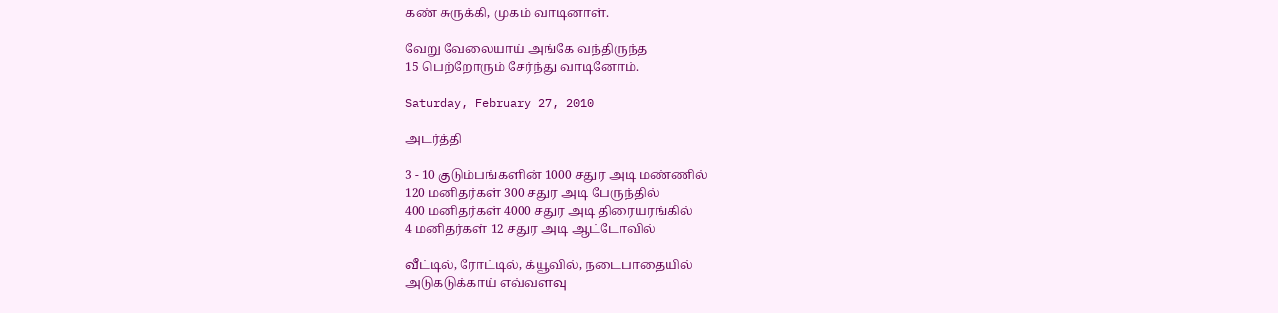கண் சுருக்கி, முகம் வாடினாள்.

வேறு வேலையாய் அங்கே வந்திருந்த
15 பெற்றோரும் சேர்ந்து வாடினோம்.

Saturday, February 27, 2010

அடர்த்தி

3 - 10 குடும்பங்களின் 1000 சதுர அடி மண்ணில்
120 மனிதர்கள் 300 சதுர அடி பேருந்தில்
400 மனிதர்கள் 4000 சதுர அடி திரையரங்கில்
4 மனிதர்கள் 12 சதுர அடி ஆட்டோவில்

வீட்டில், ரோட்டில், க்யூவில், நடைபாதையில்
அடுகடுக்காய் எவ்வளவு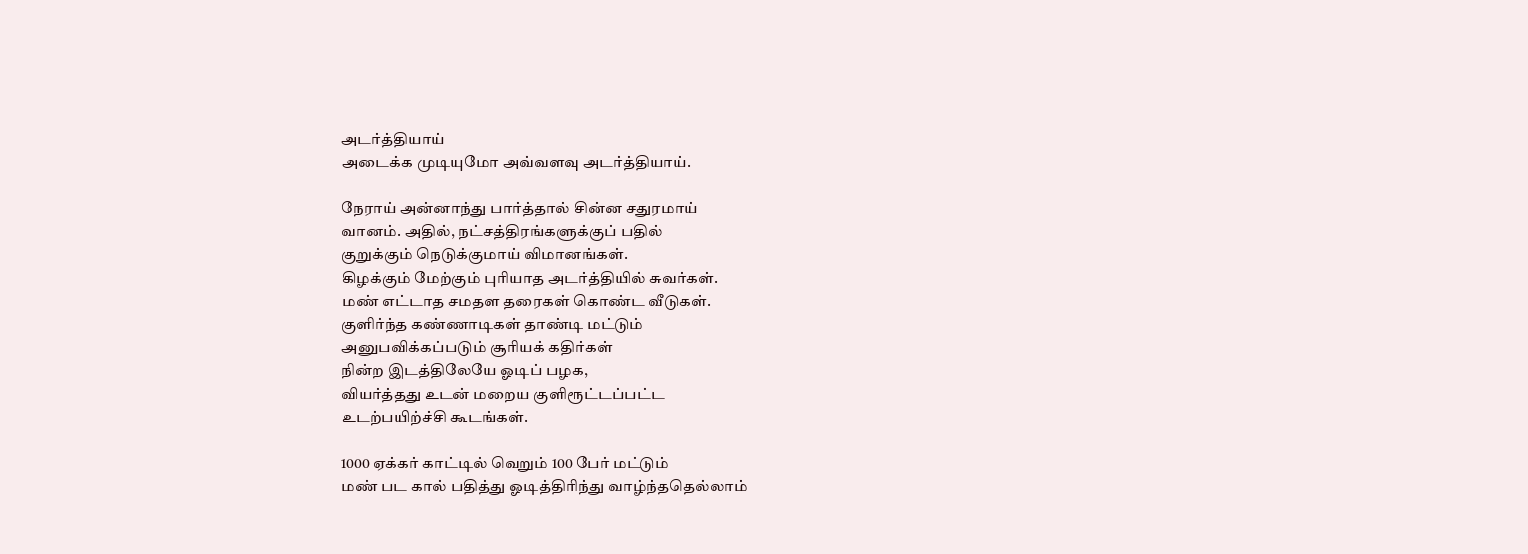அடர்த்தியாய்
அடைக்க முடியுமோ அவ்வளவு அடர்த்தியாய்.

நேராய் அன்னாந்து பார்த்தால் சின்ன சதுரமாய்
வானம். அதில், நட்சத்திரங்களுக்குப் பதில்
குறுக்கும் நெடுக்குமாய் விமானங்கள்.
கிழக்கும் மேற்கும் புரியாத அடர்த்தியில் சுவர்கள்.
மண் எட்டாத சமதள தரைகள் கொண்ட வீடுகள்.
குளிர்ந்த கண்ணாடிகள் தாண்டி மட்டும்
அனுபவிக்கப்படும் சூரியக் கதிர்கள்
நின்ற இடத்திலேயே ஓடிப் பழக,
வியர்த்தது உடன் மறைய குளிரூட்டப்பட்ட
உடற்பயிற்ச்சி கூடங்கள்.

1000 ஏக்கர் காட்டில் வெறும் 100 பேர் மட்டும்
மண் பட கால் பதித்து ஓடித்திரிந்து வாழ்ந்ததெல்லாம்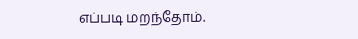எப்படி மறந்தோம்.